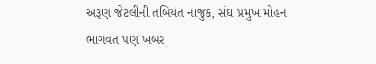અરૂણ જેટલીની તબિયત નાજુક, સંઘ પ્રમુખ મોહન ભાગવત પણ ખબર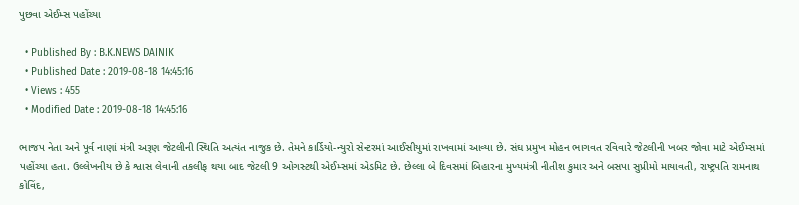પુછવા એઈમ્સ પહોંચ્યા

  • Published By : B.K.NEWS DAINIK
  • Published Date : 2019-08-18 14:45:16
  • Views : 455
  • Modified Date : 2019-08-18 14:45:16

ભાજપ નેતા અને પૂર્વ નાણાં મંત્રી અરૂણ જેટલીની સ્થિતિ અત્યંત નાજુક છે. તેમને કાર્ડિયો-ન્યુરો સેન્ટરમાં આઈસીયુમાં રાખવામાં આવ્યા છે. સંઘ પ્રમુખ મોહન ભાગવત રવિવારે જેટલીની ખબર જોવા માટે એઈમ્સમાં પહોંચ્યા હતા. ઉલ્લેખનીય છે કે શ્વાસ લેવાની તકલીફ થયા બાદ જેટલી 9 ઓગસ્ટથી એઈમ્સમાં એડમિટ છે. છેલ્લા બે દિવસમાં બિહારના મુખ્યમંત્રી નીતીશ કુમાર અને બસપા સુપ્રીમો માયાવતી, રાષ્ટ્રપતિ રામનાથ કોવિંદ,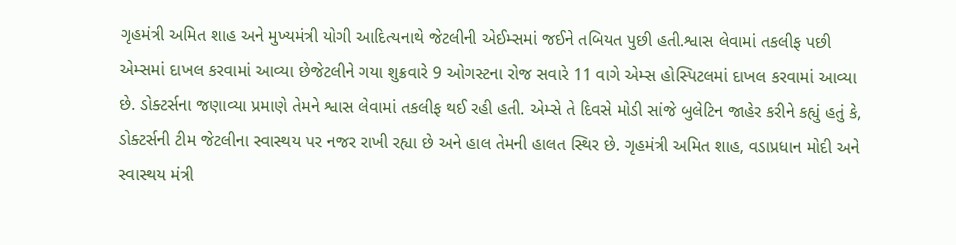ગૃહમંત્રી અમિત શાહ અને મુખ્યમંત્રી યોગી આદિત્યનાથે જેટલીની એઈમ્સમાં જઈને તબિયત પુછી હતી.શ્વાસ લેવામાં તકલીફ પછી એમ્સમાં દાખલ કરવામાં આવ્યા છેજેટલીને ગયા શુક્રવારે 9 ઓગસ્ટના રોજ સવારે 11 વાગે એમ્સ હોસ્પિટલમાં દાખલ કરવામાં આવ્યા છે. ડોક્ટર્સના જણાવ્યા પ્રમાણે તેમને શ્વાસ લેવામાં તકલીફ થઈ રહી હતી. એમ્સે તે દિવસે મોડી સાંજે બુલેટિન જાહેર કરીને કહ્યું હતું કે, ડોક્ટર્સની ટીમ જેટલીના સ્વાસ્થય પર નજર રાખી રહ્યા છે અને હાલ તેમની હાલત સ્થિર છે. ગૃહમંત્રી અમિત શાહ, વડાપ્રધાન મોદી અને સ્વાસ્થય મંત્રી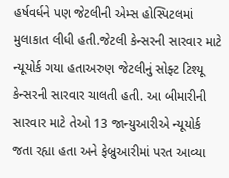હર્ષવર્ધને પણ જેટલીની એમ્સ હોસ્પિટલમાં મુલાકાત લીધી હતી.જેટલી કેન્સરની સારવાર માટે ન્યૂયોર્ક ગયા હતાઅરુણ જેટલીનું સોફ્ટ ટિશ્યૂ કેન્સરની સારવાર ચાલતી હતી. આ બીમારીની સારવાર માટે તેઓ 13 જાન્યુઆરીએ ન્યૂયોર્ક જતા રહ્યા હતા અને ફેબ્રુઆરીમાં પરત આવ્યા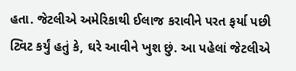હતા. જેટલીએ અમેરિકાથી ઈલાજ કરાવીને પરત ફર્યા પછી ટ્વિટ કર્યું હતું કે, ઘરે આવીને ખુશ છું. આ પહેલાં જેટલીએ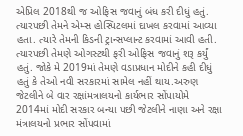એપ્રિલ 2018થી જ ઓફિસ જવાનું બંધ કરી દીધું હતું. ત્યારપછી તેમને એમ્સ હોસ્પિટલમાં દાખલ કરવામાં આવ્યા હતા. ત્યારે તેમની કિડની ટ્રાન્સપ્લાન્ટ કરવામાં આવી હતી. ત્યારપછી તેમણે ઓગસ્ટથી ફરી ઓફિસ જવાનું શરૂ કર્યું હતું. જોકે મે 2019માં તેમણે વડાપ્રધાન મોદીને કહી દીધું હતું કે તેઓ નવી સરકારમાં સામેલ નહીં થાય.અરુણ જેટલીને બે વાર રક્ષાંમત્રાલયનો કાર્યભાર સોંપાયોમે 2014માં મોદી સરકાર બન્યા પછી જેટલીને નાણા અને રક્ષા મંત્રાલયનો પ્રભાર સોંપવામાં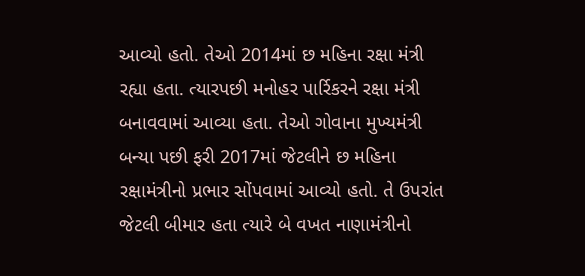આવ્યો હતો. તેઓ 2014માં છ મહિના રક્ષા મંત્રી રહ્યા હતા. ત્યારપછી મનોહર પાર્રિકરને રક્ષા મંત્રી બનાવવામાં આવ્યા હતા. તેઓ ગોવાના મુખ્યમંત્રી બન્યા પછી ફરી 2017માં જેટલીને છ મહિના રક્ષામંત્રીનો પ્રભાર સોંપવામાં આવ્યો હતો. તે ઉપરાંત જેટલી બીમાર હતા ત્યારે બે વખત નાણામંત્રીનો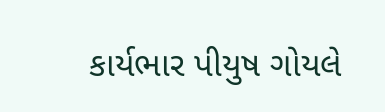કાર્યભાર પીયુષ ગોયલે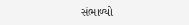સંભાળ્યો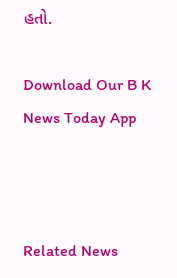હતો.

Download Our B K News Today App



Related News